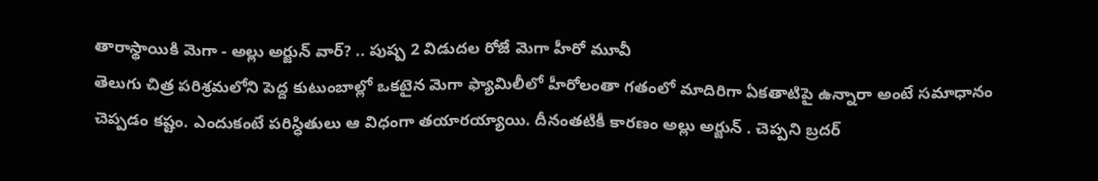తారాస్థాయికి మెగా - అల్లు అర్జున్ వార్? .. పుష్ప 2 విడుదల రోజే మెగా హీరో మూవీ
తెలుగు చిత్ర పరిశ్రమలోని పెద్ద కుటుంబాల్లో ఒకటైన మెగా ఫ్యామిలీలో హీరోలంతా గతంలో మాదిరిగా ఏకతాటిపై ఉన్నారా అంటే సమాధానం చెప్పడం కష్టం. ఎందుకంటే పరిస్ధితులు ఆ విధంగా తయారయ్యాయి. దీనంతటికీ కారణం అల్లు అర్జున్ . చెప్పని బ్రదర్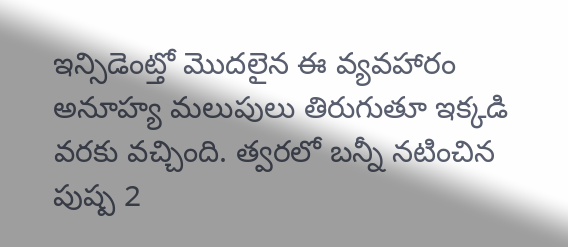ఇన్సిడెంట్తో మొదలైన ఈ వ్యవహారం అనూహ్య మలుపులు తిరుగుతూ ఇక్కడి వరకు వచ్చింది. త్వరలో బన్నీ నటించిన పుష్ప 2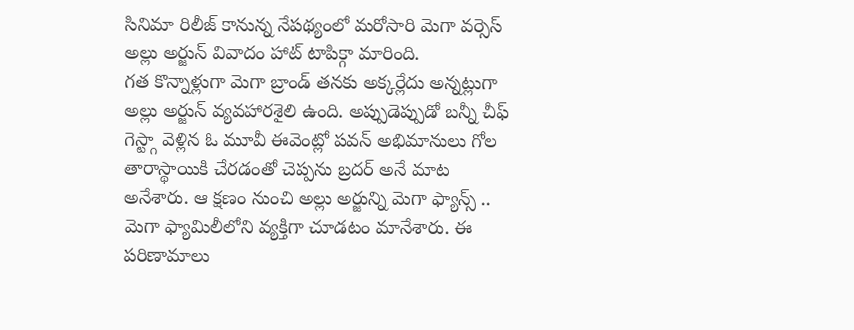సినిమా రిలీజ్ కానున్న నేపథ్యంలో మరోసారి మెగా వర్సెస్ అల్లు అర్జున్ వివాదం హాట్ టాపిక్గా మారింది.
గత కొన్నాళ్లుగా మెగా బ్రాండ్ తనకు అక్కర్లేదు అన్నట్లుగా అల్లు అర్జున్ వ్యవహారశైలి ఉంది. అప్పుడెప్పుడో బన్నీ చీఫ్ గెస్ట్గా వెళ్లిన ఓ మూవీ ఈవెంట్లో పవన్ అభిమానులు గోల తారాస్థాయికి చేరడంతో చెప్పను బ్రదర్ అనే మాట అనేశారు. ఆ క్షణం నుంచి అల్లు అర్జున్ని మెగా ఫ్యాన్స్ .. మెగా ఫ్యామిలీలోని వ్యక్తిగా చూడటం మానేశారు. ఈ పరిణామాలు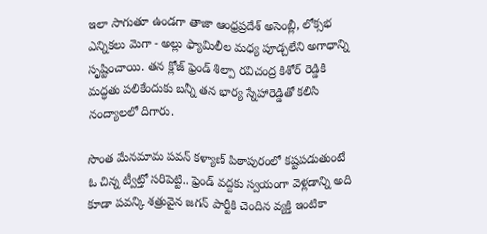ఇలా సాగుతూ ఉండగా తాజా ఆంధ్రప్రదేశ్ అసెంబ్లీ, లోక్సభ ఎన్నికలు మెగా - అల్లు ఫ్యామిలీల మధ్య పూడ్చలేని అగాధాన్ని సృష్టించాయి. తన క్లోజ్ ఫ్రెండ్ శిల్పా రవిచంద్ర కిశోర్ రెడ్డికి మద్ధతు పలికేందుకు బన్నీ తన భార్య స్నేహారెడ్డితో కలిసి నంద్యాలలో దిగారు.

సొంత మేనమామ పవన్ కళ్యాణ్ పిఠాపురంలో కష్టపడుతుంటే ఓ చిన్న ట్వీట్తో సరిపెట్టి.. ఫ్రెండ్ వద్దకు స్వయంగా వెళ్లడాన్ని అది కూడా పవన్కి శత్రువైన జగన్ పార్టీకి చెందిన వ్యక్తి ఇంటికా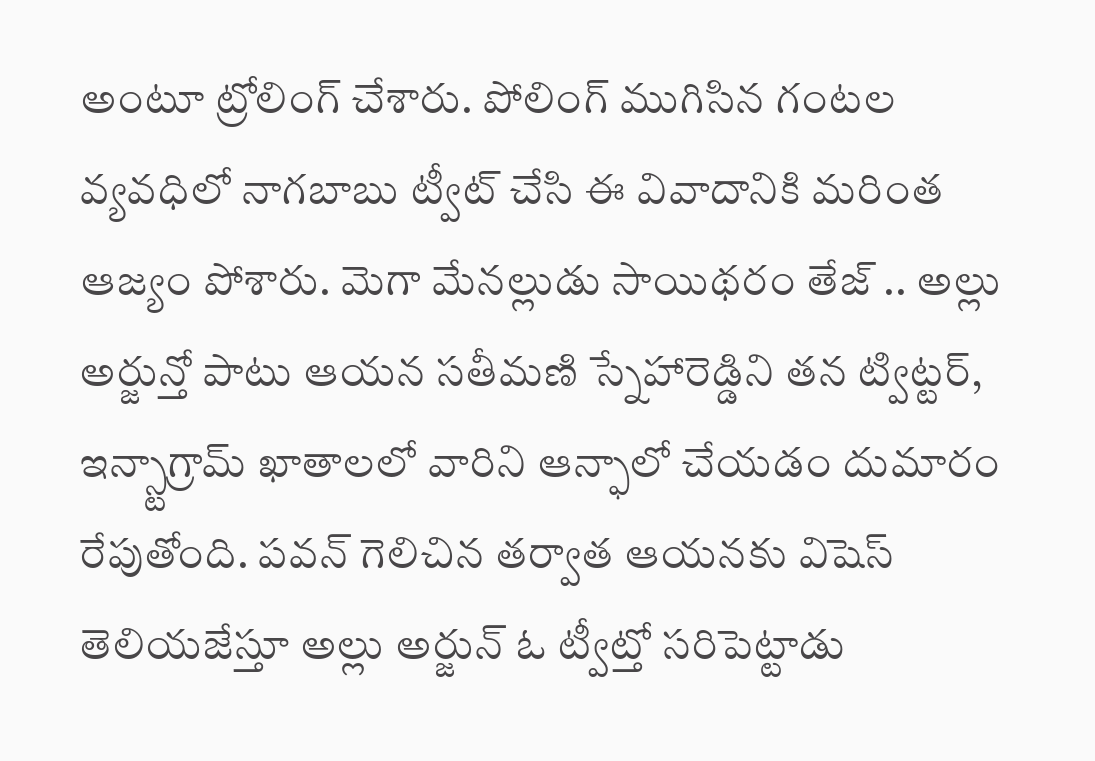అంటూ ట్రోలింగ్ చేశారు. పోలింగ్ ముగిసిన గంటల వ్యవధిలో నాగబాబు ట్వీట్ చేసి ఈ వివాదానికి మరింత ఆజ్యం పోశారు. మెగా మేనల్లుడు సాయిథరం తేజ్ .. అల్లు అర్జున్తో పాటు ఆయన సతీమణి స్నేహారెడ్డిని తన ట్విట్టర్, ఇన్స్టాగ్రామ్ ఖాతాలలో వారిని ఆన్ఫాలో చేయడం దుమారం రేపుతోంది. పవన్ గెలిచిన తర్వాత ఆయనకు విషెస్ తెలియజేస్తూ అల్లు అర్జున్ ఓ ట్వీట్తో సరిపెట్టాడు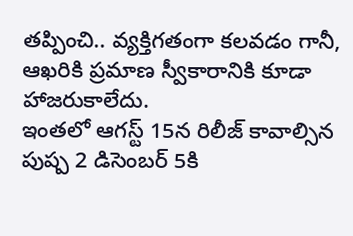తప్పించి.. వ్యక్తిగతంగా కలవడం గానీ, ఆఖరికి ప్రమాణ స్వీకారానికి కూడా హాజరుకాలేదు.
ఇంతలో ఆగస్ట్ 15న రిలీజ్ కావాల్సిన పుష్ప 2 డిసెంబర్ 5కి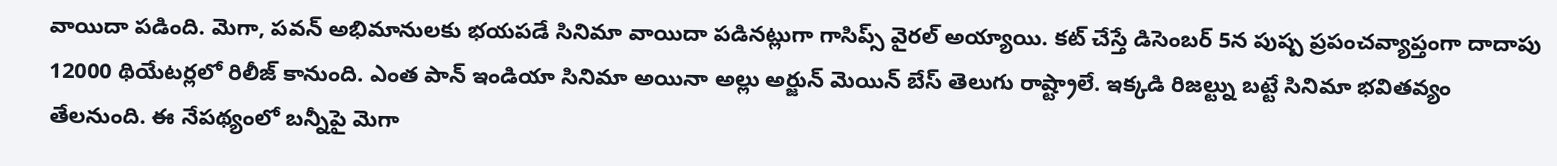వాయిదా పడింది. మెగా, పవన్ అభిమానులకు భయపడే సినిమా వాయిదా పడినట్లుగా గాసిప్స్ వైరల్ అయ్యాయి. కట్ చేస్తే డిసెంబర్ 5న పుష్ప ప్రపంచవ్యాప్తంగా దాదాపు 12000 థియేటర్లలో రిలీజ్ కానుంది. ఎంత పాన్ ఇండియా సినిమా అయినా అల్లు అర్జున్ మెయిన్ బేస్ తెలుగు రాష్ట్రాలే. ఇక్కడి రిజల్ట్ను బట్టే సినిమా భవితవ్యం తేలనుంది. ఈ నేపథ్యంలో బన్నీపై మెగా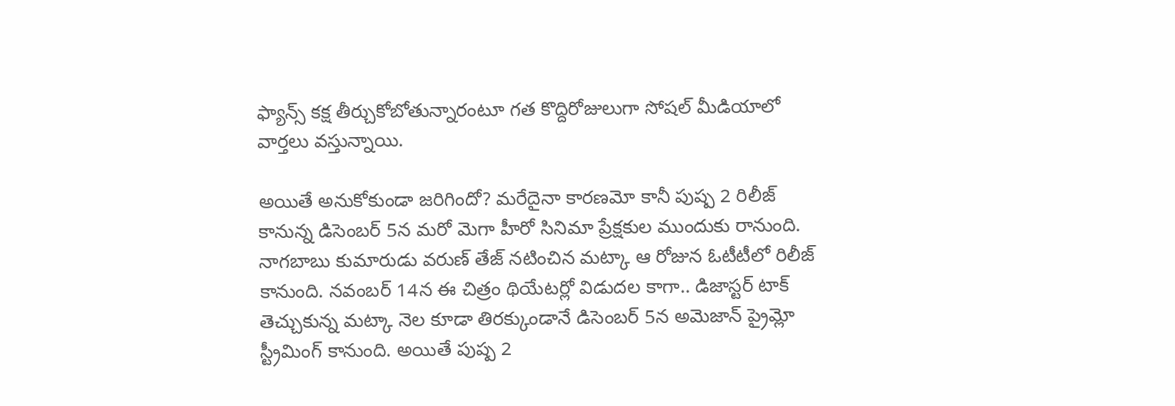ఫ్యాన్స్ కక్ష తీర్చుకోబోతున్నారంటూ గత కొద్దిరోజులుగా సోషల్ మీడియాలో వార్తలు వస్తున్నాయి.

అయితే అనుకోకుండా జరిగిందో? మరేదైనా కారణమో కానీ పుష్ప 2 రిలీజ్ కానున్న డిసెంబర్ 5న మరో మెగా హీరో సినిమా ప్రేక్షకుల ముందుకు రానుంది. నాగబాబు కుమారుడు వరుణ్ తేజ్ నటించిన మట్కా ఆ రోజున ఓటీటీలో రిలీజ్ కానుంది. నవంబర్ 14న ఈ చిత్రం థియేటర్లో విడుదల కాగా.. డిజాస్టర్ టాక్ తెచ్చుకున్న మట్కా నెల కూడా తిరక్కుండానే డిసెంబర్ 5న అమెజాన్ ప్రైమ్లో స్ట్రీమింగ్ కానుంది. అయితే పుష్ప 2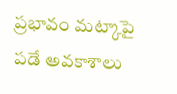ప్రభావం మట్కాపై పడే అవకాశాలు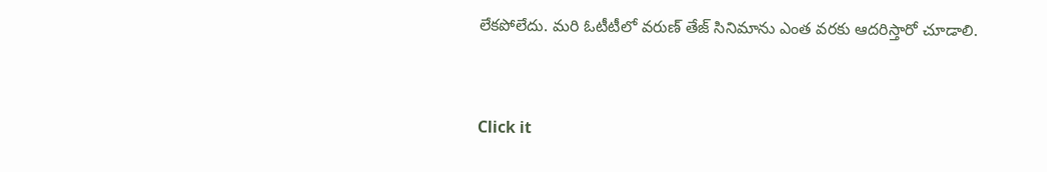లేకపోలేదు. మరి ఓటీటీలో వరుణ్ తేజ్ సినిమాను ఎంత వరకు ఆదరిస్తారో చూడాలి.


Click it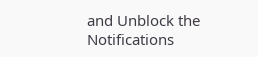and Unblock the Notifications